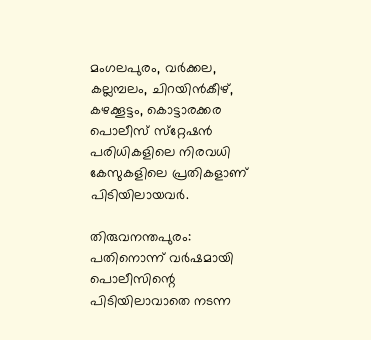മംഗലപുരം, വര്‍ക്കല, കല്ലമ്പലം, ചിറയിന്‍കീഴ്, കഴക്കൂട്ടം, കൊട്ടാരക്കര പൊലീസ് സ്‌റ്റേഷന്‍ പരിധികളിലെ നിരവധി കേസുകളിലെ പ്രതികളാണ് പിടിയിലായവര്‍.

തിരുവനന്തപുരം: പതിനൊന്ന് വര്‍ഷമായി പൊലീസിന്റെ പിടിയിലാവാതെ നടന്ന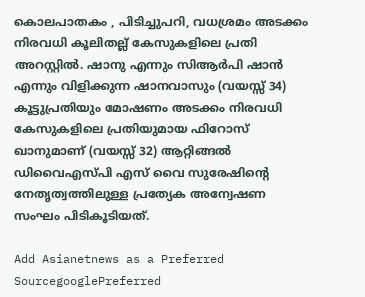കൊലപാതകം , പിടിച്ചുപറി, വധശ്രമം അടക്കം നിരവധി കൂലിതല്ല് കേസുകളിലെ പ്രതി അറസ്റ്റില്‍. ഷാനു എന്നും സിആര്‍പി ഷാന്‍ എന്നും വിളിക്കുന്ന ഷാനവാസും (വയസ്സ് 34) കൂട്ടുപ്രതിയും മോഷണം അടക്കം നിരവധി കേസുകളിലെ പ്രതിയുമായ ഫിറോസ് ഖാനുമാണ് (വയസ്സ് 32) ആറ്റിങ്ങല്‍ ഡിവൈഎസ്പി എസ് വൈ സുരേഷിന്റെ നേതൃത്വത്തിലുള്ള പ്രത്യേക അന്വേഷണ സംഘം പിടികൂടിയത്.

Add Asianetnews as a Preferred SourcegooglePreferred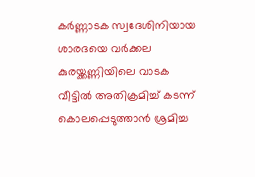കര്‍ണ്ണാടക സ്വദേശിനിയായ ശാരദയെ വര്‍ക്കല കുരയ്ക്കണ്ണിയിലെ വാടക വീട്ടില്‍ അതിക്രമിച്ച് കടന്ന് കൊലപ്പെടുത്താന്‍ ശ്രമിച്ച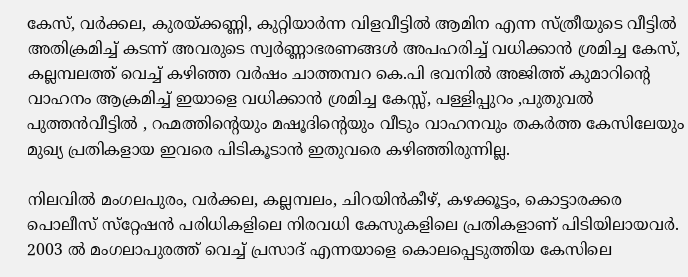കേസ്, വര്‍ക്കല, കുരയ്ക്കണ്ണി, കുറ്റിയാര്‍ന്ന വിളവീട്ടില്‍ ആമിന എന്ന സ്ത്രീയുടെ വീട്ടില്‍ അതിക്രമിച്ച് കടന്ന് അവരുടെ സ്വര്‍ണ്ണാഭരണങ്ങള്‍ അപഹരിച്ച് വധിക്കാന്‍ ശ്രമിച്ച കേസ്, കല്ലമ്പലത്ത് വെച്ച് കഴിഞ്ഞ വര്‍ഷം ചാത്തമ്പറ കെ.പി ഭവനില്‍ അജിത്ത് കുമാറിന്റെ വാഹനം ആക്രമിച്ച് ഇയാളെ വധിക്കാന്‍ ശ്രമിച്ച കേസ്സ്, പള്ളിപ്പുറം ,പുതുവല്‍ പുത്തന്‍വീട്ടില്‍ , റഹ്മത്തിന്റെയും മഷൂദിന്റെയും വീടും വാഹനവും തകര്‍ത്ത കേസിലേയും മുഖ്യ പ്രതികളായ ഇവരെ പിടികൂടാന്‍ ഇതുവരെ കഴിഞ്ഞിരുന്നില്ല.

നിലവില്‍ മംഗലപുരം, വര്‍ക്കല, കല്ലമ്പലം, ചിറയിന്‍കീഴ്, കഴക്കൂട്ടം, കൊട്ടാരക്കര പൊലീസ് സ്‌റ്റേഷന്‍ പരിധികളിലെ നിരവധി കേസുകളിലെ പ്രതികളാണ് പിടിയിലായവര്‍. 2003 ല്‍ മംഗലാപുരത്ത് വെച്ച് പ്രസാദ് എന്നയാളെ കൊലപ്പെടുത്തിയ കേസിലെ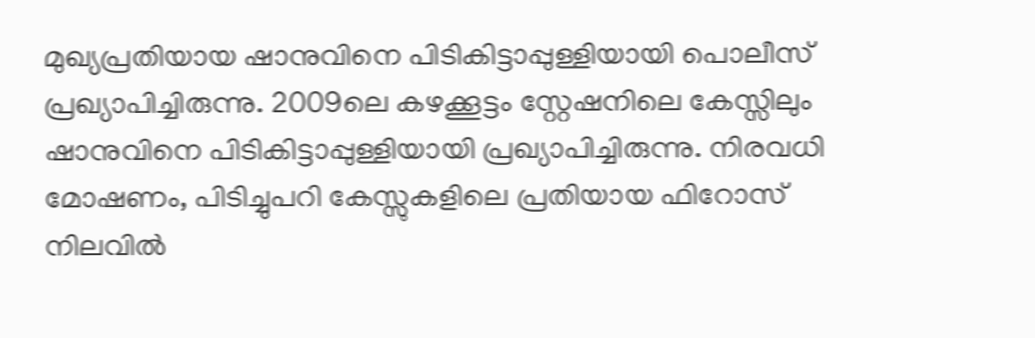മുഖ്യപ്രതിയായ ഷാനുവിനെ പിടികിട്ടാപ്പുള്ളിയായി പൊലീസ് പ്രഖ്യാപിച്ചിരുന്നു. 2009ലെ കഴക്കൂട്ടം സ്റ്റേഷനിലെ കേസ്സിലും ഷാനുവിനെ പിടികിട്ടാപ്പുള്ളിയായി പ്രഖ്യാപിച്ചിരുന്നു. നിരവധി മോഷണം, പിടിച്ചുപറി കേസ്സുകളിലെ പ്രതിയായ ഫിറോസ് നിലവില്‍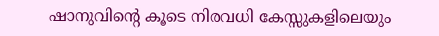ഷാനുവിന്റെ കൂടെ നിരവധി കേസ്സുകളിലെയും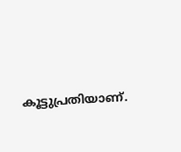കൂട്ടുപ്രതിയാണ്.